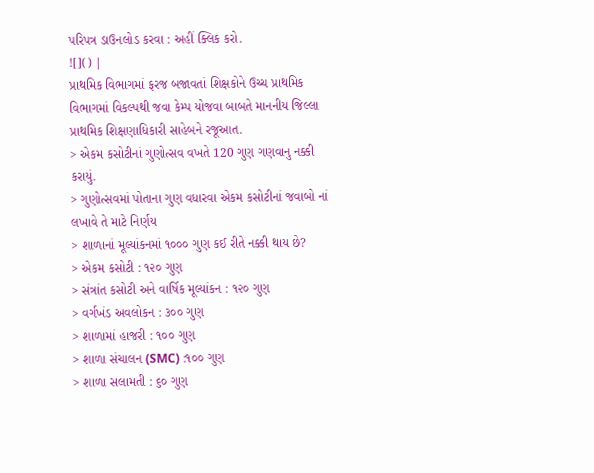પરિપત્ર ડાઉનલોડ કરવા : અહીં ક્લિક કરો.
![]() |
પ્રાથમિક વિભાગમાં ફરજ બજાવતાં શિક્ષકોને ઉચ્ચ પ્રાથમિક વિભાગમાં વિકલ્પથી જવા કેમ્પ યોજવા બાબતે માનનીય જિલ્લા પ્રાથમિક શિક્ષણાધિકારી સાહેબને રજૂઆત.
> એકમ કસોટીનાં ગુણોત્સવ વખતે 120 ગુણ ગણવાનુ નક્કી કરાયું.
> ગુણોત્સવમાં પોતાના ગુણ વધારવા એકમ કસોટીનાં જવાબો નાં લખાવે તે માટે નિર્ણય
> શાળાનાં મૂલ્યાંકનમાં ૧૦૦૦ ગુણ કઈ રીતે નક્કી થાય છે?
> એકમ કસોટી : ૧૨૦ ગુણ
> સંત્રાંત કસોટી અને વાર્ષિક મૂલ્યાંકન : ૧૨૦ ગુણ
> વર્ગખંડ અવલોકન : ૩૦૦ ગુણ
> શાળામાં હાજરી : ૧૦૦ ગુણ
> શાળા સંચાલન (SMC) :૧૦૦ ગુણ
> શાળા સલામતી : ૬૦ ગુણ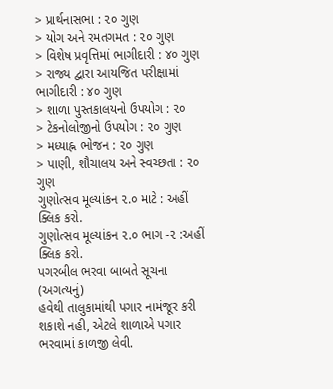> પ્રાર્થનાસભા : ૨૦ ગુણ
> યોગ અને રમતગમત : ૨૦ ગુણ
> વિશેષ પ્રવૃત્તિમાં ભાગીદારી : ૪૦ ગુણ
> રાજ્ય દ્વારા આયજિત પરીક્ષામાં ભાગીદારી : ૪૦ ગુણ
> શાળા પુસ્તકાલયનો ઉપયોગ : ૨૦
> ટેકનોલોજીનો ઉપયોગ : ૨૦ ગુણ
> મધ્યાહ્ન ભોજન : ૨૦ ગુણ
> પાણી, શૌચાલય અને સ્વચ્છતા : ૨૦ ગુણ
ગુણોત્સવ મૂલ્યાંકન ૨.૦ માટે : અહીં ક્લિક કરો.
ગુણોત્સવ મૂલ્યાંકન ૨.૦ ભાગ -૨ :અહીં ક્લિક કરો.
પગરબીલ ભરવા બાબતે સૂચના (અગત્યનું)
હવેથી તાલુકામાંથી પગાર નામંજૂર કરી શકાશે નહી, એટલે શાળાએ પગાર ભરવામાં કાળજી લેવી.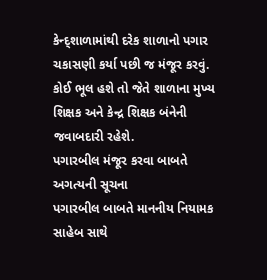કેન્દ્શાળામાંથી દરેક શાળાનો પગાર ચકાસણી કર્યા પછી જ મંજૂર કરવું.
કોઈ ભૂલ હશે તો જેતે શાળાના મુખ્ય શિક્ષક અને કેન્દ્ર શિક્ષક બંનેની જવાબદારી રહેશે.
પગારબીલ મંજૂર કરવા બાબતે અગત્યની સૂચના
પગારબીલ બાબતે માનનીય નિયામક સાહેબ સાથે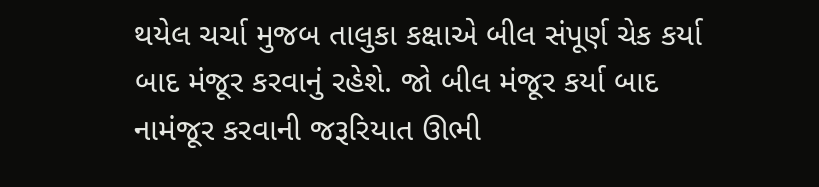થયેલ ચર્ચા મુજબ તાલુકા કક્ષાએ બીલ સંપૂર્ણ ચેક કર્યા બાદ મંજૂર કરવાનું રહેશે. જો બીલ મંજૂર કર્યા બાદ નામંજૂર કરવાની જરૂરિયાત ઊભી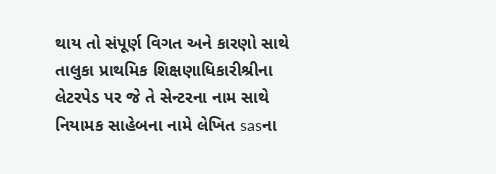થાય તો સંપૂર્ણ વિગત અને કારણો સાથે તાલુકા પ્રાથમિક શિક્ષણાધિકારીશ્રીના લેટરપેડ પર જે તે સેન્ટરના નામ સાથે નિયામક સાહેબના નામે લેખિત sasના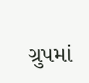ગ્રુપમાં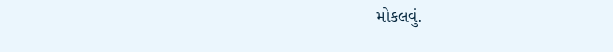મોકલવું.